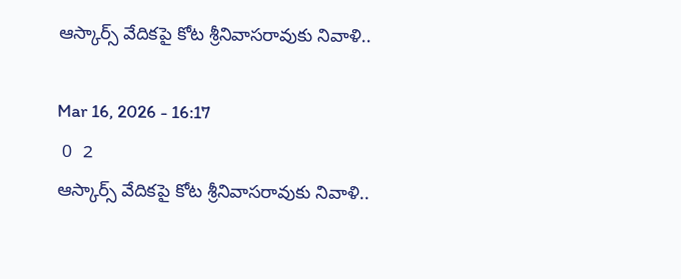ఆస్కార్స్ వేదికపై కోట శ్రీనివాసరావుకు నివాళి..

Mar 16, 2026 - 16:17
 0  2
ఆస్కార్స్ వేదికపై కోట శ్రీనివాసరావుకు నివాళి..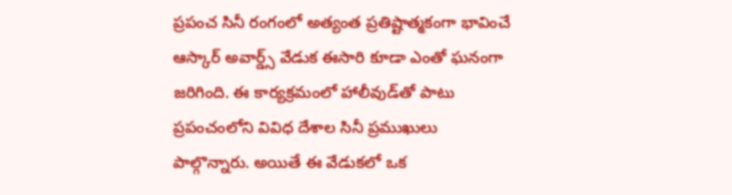ప్రపంచ సినీ రంగంలో అత్యంత ప్రతిష్టాత్మకంగా భావించే ఆస్కార్ అవార్డ్స్ వేడుక ఈసారి కూడా ఎంతో ఘనంగా జరిగింది. ఈ కార్యక్రమంలో హాలీవుడ్‌తో పాటు ప్రపంచంలోని వివిధ దేశాల సినీ ప్రముఖులు పాల్గొన్నారు. అయితే ఈ వేడుకలో ఒక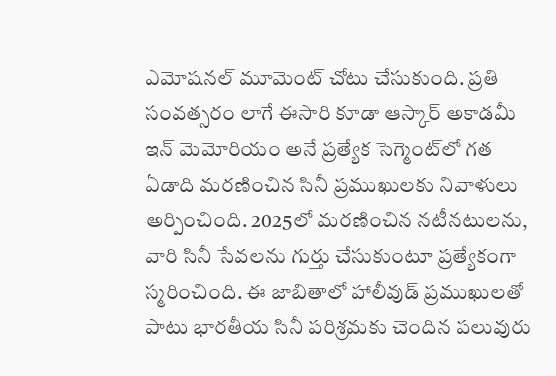ఎమోషనల్ మూమెంట్ చోటు చేసుకుంది. ప్రతి సంవత్సరం లాగే ఈసారి కూడా ఆస్కార్ అకాడమీ ఇన్ మెమోరియం అనే ప్రత్యేక సెగ్మెంట్‌లో గత ఏడాది మరణించిన సినీ ప్రముఖులకు నివాళులు అర్పించింది. 2025లో మరణించిన నటీనటులను, వారి సినీ సేవలను గుర్తు చేసుకుంటూ ప్రత్యేకంగా స్మరించింది. ఈ జాబితాలో హాలీవుడ్ ప్రముఖులతో పాటు భారతీయ సినీ పరిశ్రమకు చెందిన పలువురు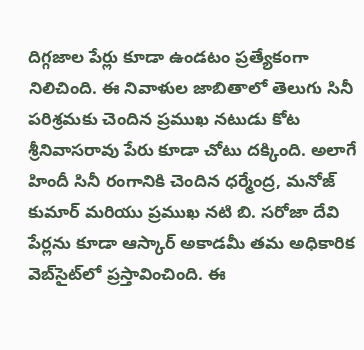దిగ్గజాల పేర్లు కూడా ఉండటం ప్రత్యేకంగా నిలిచింది. ఈ నివాళుల జాబితాలో తెలుగు సినీ పరిశ్రమకు చెందిన ప్రముఖ నటుడు కోట శ్రీనివాసరావు పేరు కూడా చోటు దక్కింది. అలాగే హిందీ సినీ రంగానికి చెందిన ధర్మేంద్ర, మనోజ్ కుమార్ మరియు ప్రముఖ నటి బి. సరోజా దేవి పేర్లను కూడా ఆస్కార్ అకాడమీ తమ అధికారిక వెబ్‌సైట్‌లో ప్రస్తావించింది. ఈ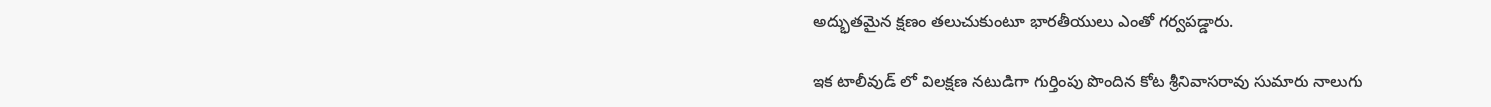అద్భుతమైన క్షణం తలుచుకుంటూ భారతీయులు ఎంతో గర్వపడ్డారు.

ఇక టాలీవుడ్‌ లో విలక్షణ నటుడిగా గుర్తింపు పొందిన కోట శ్రీనివాసరావు సుమారు నాలుగు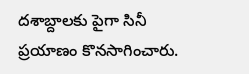దశాబ్దాలకు పైగా సినీ ప్రయాణం కొనసాగించారు.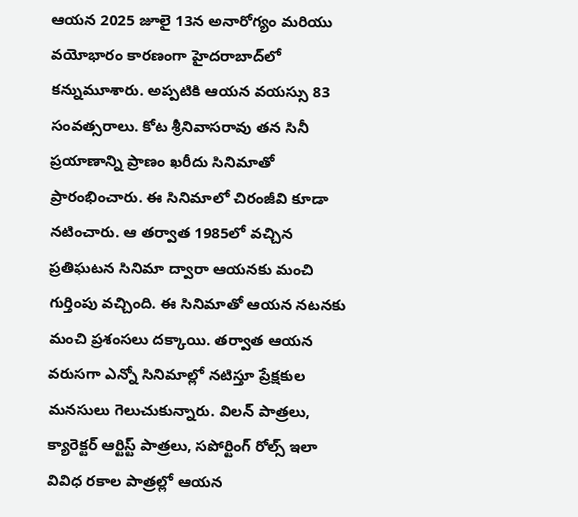ఆయన 2025 జూలై 13న అనారోగ్యం మరియు వయోభారం కారణంగా హైదరాబాద్‌లో కన్నుమూశారు. అప్పటికి ఆయన వయస్సు 83 సంవత్సరాలు. కోట శ్రీనివాసరావు తన సినీ ప్రయాణాన్ని ప్రాణం ఖరీదు సినిమాతో ప్రారంభించారు. ఈ సినిమాలో చిరంజీవి కూడా నటించారు. ఆ తర్వాత 1985లో వచ్చిన ప్రతిఘటన సినిమా ద్వారా ఆయనకు మంచి గుర్తింపు వచ్చింది. ఈ సినిమాతో ఆయన నటనకు మంచి ప్రశంసలు దక్కాయి. తర్వాత ఆయన వరుసగా ఎన్నో సినిమాల్లో నటిస్తూ ప్రేక్షకుల మనసులు గెలుచుకున్నారు. విలన్ పాత్రలు, క్యారెక్టర్ ఆర్టిస్ట్ పాత్రలు, సపోర్టింగ్ రోల్స్ ఇలా వివిధ రకాల పాత్రల్లో ఆయన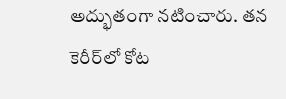అద్భుతంగా నటించారు. తన కెరీర్‌లో కోట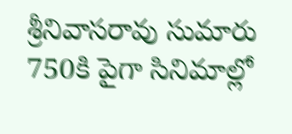శ్రీనివాసరావు సుమారు 750కి పైగా సినిమాల్లో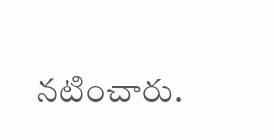నటించారు.